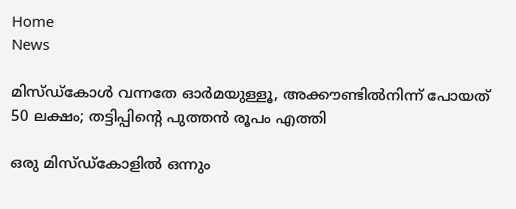Home
News

മിസ്ഡ്കോൾ വന്നതേ ഓർമയുള്ളൂ, അ‌ക്കൗണ്ടിൽനിന്ന് പോയത് 50 ലക്ഷം; തട്ടിപ്പിന്റെ പുത്തൻ രൂപം എത്തി

ഒരു മിസ്ഡ്കോളിൽ ഒന്നും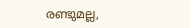രണ്ടുമല്ല,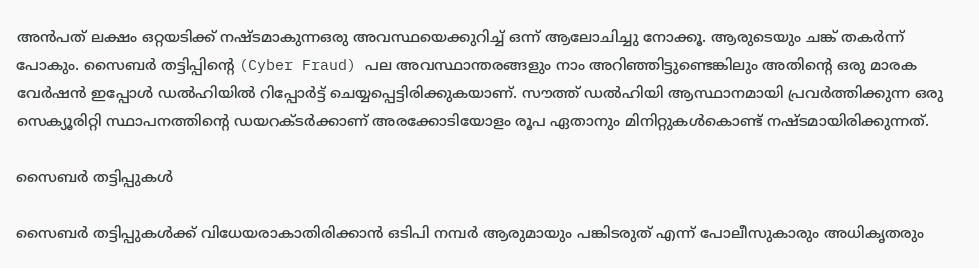അ‌ൻപത് ലക്ഷം ഒറ്റയടിക്ക് നഷ്ടമാകുന്നഒരു അ‌വസ്ഥയെക്കുറിച്ച് ഒന്ന് ആലോചിച്ചു നോക്കൂ. ആരുടെയും ചങ്ക് തകർന്ന് പോകും. സൈബർ തട്ടിപ്പിന്റെ (Cyber Fraud) പല അ‌വസ്ഥാന്തരങ്ങളും നാം അ‌റിഞ്ഞിട്ടുണ്ടെങ്കിലും അ‌തിന്റെ ഒരു മാരക വേർഷൻ ഇപ്പോൾ ഡൽഹിയിൽ റിപ്പോർട്ട് ചെയ്യപ്പെട്ടിരിക്കുകയാണ്. സൗത്ത് ഡൽഹിയി ആസ്ഥാനമായി പ്രവർത്തിക്കുന്ന ഒരു സെക്യൂരിറ്റി സ്ഥാപനത്തിന്റെ ഡയറക്ടർക്കാണ് അ‌രക്കോടിയോളം രൂപ ഏതാനും മിനിറ്റുകൾകൊണ്ട് നഷ്ടമായിരിക്കുന്നത്.

സൈബർ തട്ടിപ്പുകൾ

സൈബർ തട്ടിപ്പുകൾക്ക് വിധേയരാകാതിരിക്കാൻ ഒടിപി നമ്പർ ആരുമായും പങ്കിടരുത് എന്ന് പോലീസുകാരും അ‌ധികൃതരും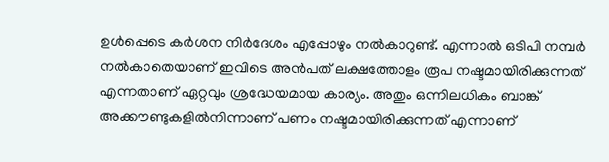ഉൾപ്പെടെ കർശന നിർദേശം എപ്പോഴും നൽകാറുണ്ട്. എന്നാൽ ഒടിപി നമ്പർ നൽകാതെയാണ് ഇവിടെ അ‌ൻപത് ലക്ഷത്തോളം രൂപ നഷ്ടമായിരിക്കുന്നത് എന്നതാണ് ഏറ്റവും ശ്രദ്ധേയമായ കാര്യം. അ‌തും ഒന്നിലധികം ബാങ്ക് അ‌ക്കൗണ്ടുകളിൽനിന്നാണ് പണം നഷ്ടമായിരിക്കുന്നത് എന്നാണ്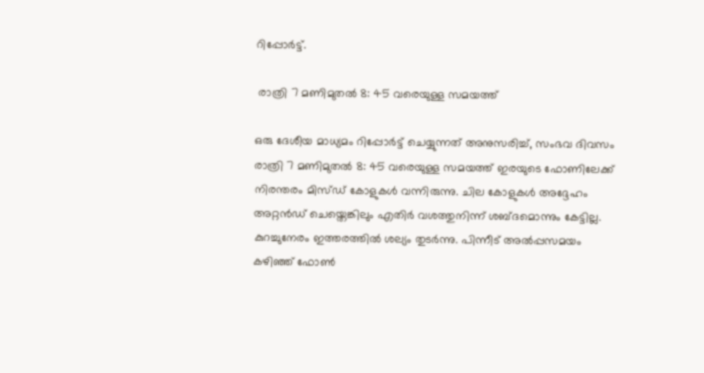റിപ്പോർട്ട്.

 രാത്രി 7 മണിമുതൽ 8: 45 വരെയുള്ള സമയത്ത്

ഒരു ദേശീയ മാധ്യമം റിപ്പോർട്ട് ചെയ്യുന്നത് അ‌നുസരിച്ച്, സംഭവ ദിവസം രാത്രി 7 മണിമുതൽ 8: 45 വരെയുള്ള സമയത്ത് ഇരയുടെ ഫോണിലേക്ക് നിരന്തരം മിസ്ഡ് കോളുകൾ വന്നിരുന്നു. ചില കോളുകൾ അ‌ദ്ദേഹം അ‌റ്റൻഡ് ചെയ്തെങ്കിലും എതിർ വശത്തുനിന്ന് ശബ്ദമൊന്നും കേട്ടില്ല. കുറച്ചുനേരം ഇത്തരത്തിൽ ശല്യം തുടർന്നു. പിന്നീട് അ‌ൽപ്പസമയം കഴിഞ്ഞ് ഫോൺ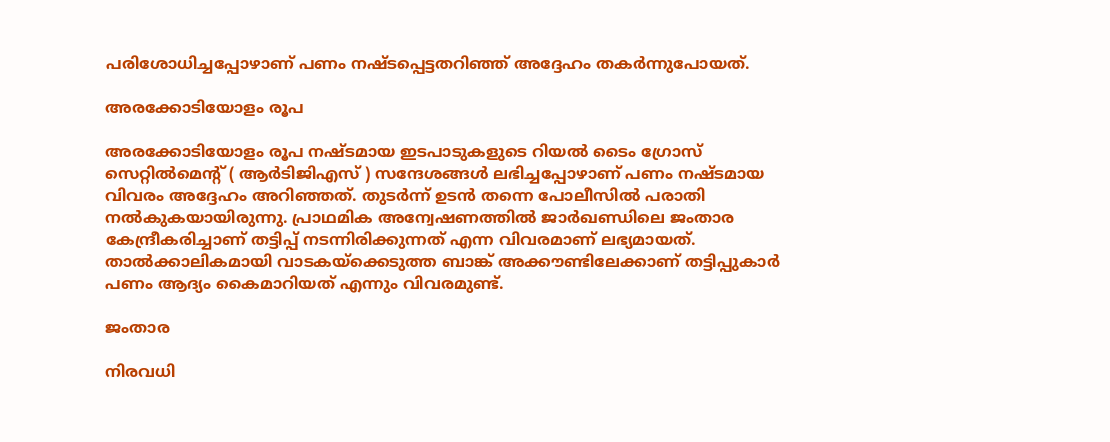പരിശോധിച്ചപ്പോഴാണ് പണം നഷ്ടപ്പെട്ടതറിഞ്ഞ് അ‌ദ്ദേഹം തകർന്നുപോയത്.

അ‌രക്കോടിയോളം രൂപ

അ‌രക്കോടിയോളം രൂപ നഷ്ടമായ ഇടപാടുകളുടെ റിയൽ ടൈം ഗ്രോസ് സെറ്റിൽമെന്റ് ( ആർടിജിഎസ് ) സന്ദേശങ്ങൾ ലഭിച്ചപ്പോഴാണ് പണം നഷ്ടമായ വിവരം അ‌ദ്ദേഹം അ‌റിഞ്ഞത്. തുടർന്ന് ഉടൻ തന്നെ പോലീസിൽ പരാതി നൽകുകയായിരുന്നു. പ്രാഥമിക അ‌ന്വേഷണത്തിൽ ജാർഖണ്ഡിലെ ജംതാര കേന്ദ്രീകരിച്ചാണ് തട്ടിപ്പ് നടന്നിരിക്കുന്നത് എന്ന വിവരമാണ് ലഭ്യമായത്. താൽക്കാലികമായി വാടകയ്ക്കെടുത്ത ബാങ്ക് അ‌ക്കൗണ്ടിലേക്കാണ് തട്ടിപ്പുകാർ പണം ആദ്യം കൈമാറിയത് എന്നും വിവരമുണ്ട്.

ജംതാര

നിരവധി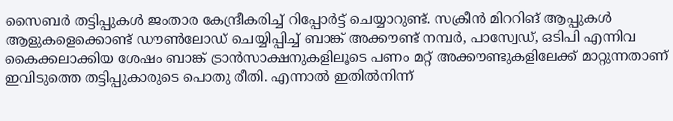സൈബർ തട്ടിപ്പുകൾ ജംതാര കേന്ദ്രീകരിച്ച് റിപ്പോർട്ട് ചെയ്യാറുണ്ട്. സക്രീൻ മിററിങ് ആപ്പുകൾ ആളുകളെക്കൊണ്ട് ഡൗൺലോഡ് ചെയ്യിപ്പിച്ച് ബാങ്ക് അ‌ക്കൗണ്ട് നമ്പർ, പാസ്വേഡ്, ഒടിപി എന്നിവ കൈക്കലാക്കിയ ശേഷം ബാങ്ക് ട്രാൻസാക്ഷനുകളിലൂടെ പണം മറ്റ് അ‌ക്കൗണ്ടുകളിലേക്ക് മാറ്റുന്നതാണ് ഇവിടുത്തെ തട്ടിപ്പുകാരുടെ പൊതു രീതി. എന്നാൽ ഇതിൽനിന്ന്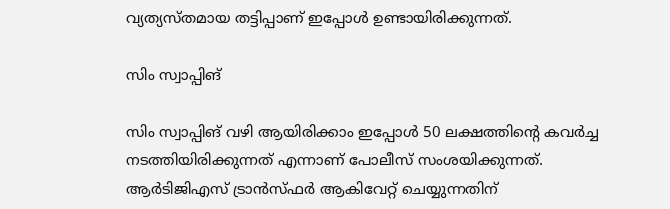വ്യത്യസ്തമായ തട്ടിപ്പാണ് ഇപ്പോൾ ഉണ്ടായിരിക്കുന്നത്.

സിം സ്വാപ്പിങ്

സിം സ്വാപ്പിങ് വഴി ആയിരിക്കാം ഇപ്പോൾ 50 ലക്ഷത്തിന്റെ കവർച്ച നടത്തിയിരിക്കുന്നത് എന്നാണ് പോലീസ് സംശയിക്കുന്നത്. ആർടിജിഎസ് ട്രാൻസ്ഫർ ആകിവേറ്റ് ചെയ്യുന്നതിന്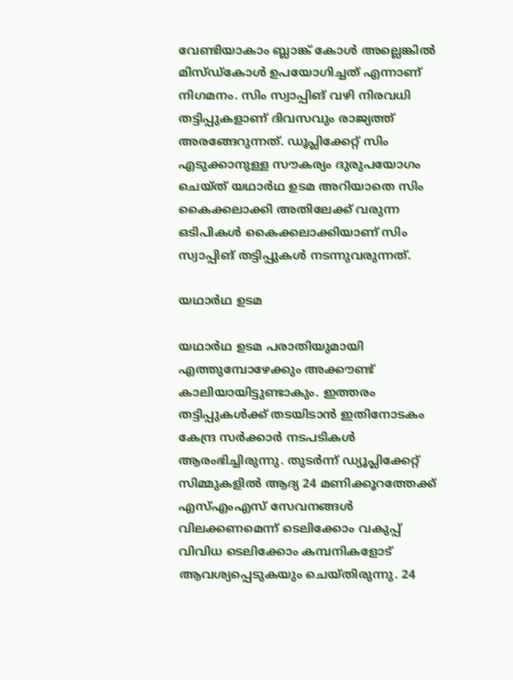വേണ്ടിയാകാം ബ്ലാങ്ക് കോൾ അ‌ല്ലെങ്കിൽ മിസ്ഡ്കോൾ ഉപയോഗിച്ചത് എന്നാണ് നിഗമനം. സിം സ്വാപ്പിങ് വഴി നിരവധി തട്ടിപ്പുകളാണ് ദിവസവും രാജ്യത്ത് അ‌രങ്ങേറുന്നത്. ഡൂപ്ലിക്കേറ്റ് സിം എടുക്കാനുള്ള സൗകര്യം ദുരുപയോഗം ചെയ്ത് യഥാർഥ ഉടമ അ‌റിയാതെ സിം കൈക്കലാക്കി അ‌തിലേക്ക് വരുന്ന ഒടിപികൾ കൈക്കലാക്കിയാണ് സിം സ്വാപ്പിങ് തട്ടിപ്പുകൾ നടന്നുവരുന്നത്.

യഥാർഥ ഉടമ

യഥാർഥ ഉടമ പരാതിയുമായി എത്തുമ്പോഴേക്കും അ‌ക്കൗണ്ട് കാലിയായിട്ടുണ്ടാകും. ഇത്തരം തട്ടിപ്പുകൾക്ക് തടയിടാൻ ഇതിനോടകം കേന്ദ്ര സർക്കാർ നടപടികൾ ആരംഭിച്ചിരുന്നു. തുടർന്ന് ഡ്യൂപ്ലിക്കേറ്റ് സിമ്മുകളിൽ ആദ്യ 24 മണിക്കൂറത്തേക്ക് എസ്എംഎസ് സേവനങ്ങൾ വിലക്കണമെന്ന് ടെലിക്കോം വകുപ്പ് വിവിധ ടെലിക്കോം കമ്പനികളോട് ആവശ്യപ്പെടുകയും ചെയ്തിരുന്നു. 24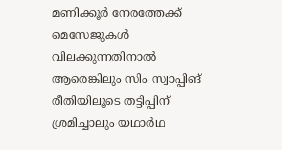മണിക്കൂര്‍ നേരത്തേക്ക് മെസേജുകള്‍ വിലക്കുന്നതിനാല്‍ ആരെങ്കിലും സിം സ്വാപ്പിങ് രീതിയിലൂടെ തട്ടിപ്പിന് ശ്രമിച്ചാലും യഥാര്‍ഥ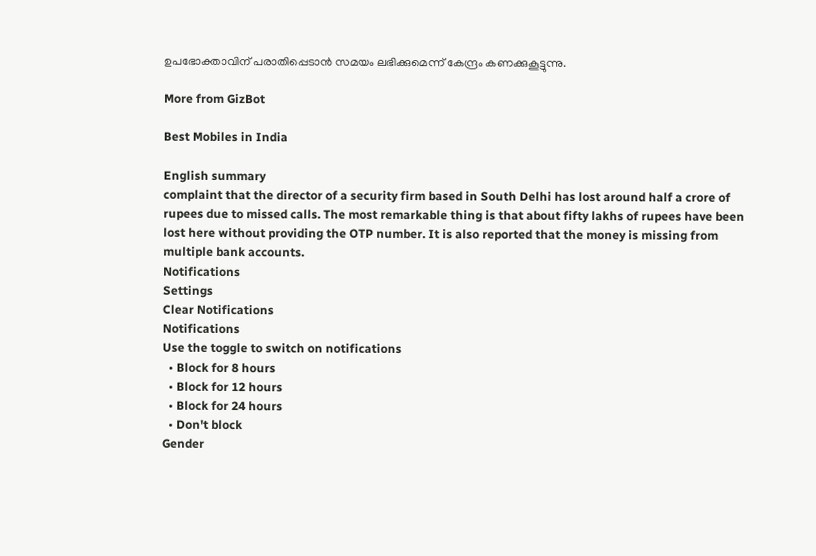ഉപഭോക്താവിന് പരാതിപ്പെടാന്‍ സമയം ലഭിക്കുമെന്ന് കേന്ദ്രം കണക്കുകൂട്ടുന്നു.

More from GizBot

Best Mobiles in India

English summary
complaint that the director of a security firm based in South Delhi has lost around half a crore of rupees due to missed calls. The most remarkable thing is that about fifty lakhs of rupees have been lost here without providing the OTP number. It is also reported that the money is missing from multiple bank accounts.
Notifications
Settings
Clear Notifications
Notifications
Use the toggle to switch on notifications
  • Block for 8 hours
  • Block for 12 hours
  • Block for 24 hours
  • Don't block
Gender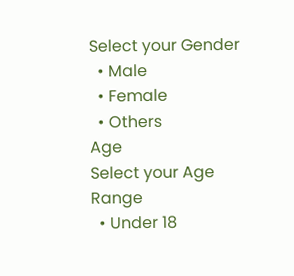Select your Gender
  • Male
  • Female
  • Others
Age
Select your Age Range
  • Under 18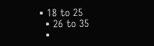• 18 to 25
  • 26 to 35
  •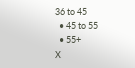36 to 45
  • 45 to 55
  • 55+
X